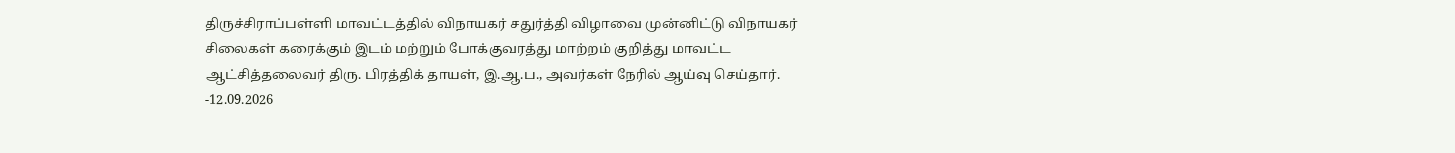திருச்சிராப்பள்ளி மாவட்டத்தில் விநாயகர் சதுர்த்தி விழாவை முன்னிட்டு விநாயகர் சிலைகள் கரைக்கும் இடம் மற்றும் போக்குவரத்து மாற்றம் குறித்து மாவட்ட ஆட்சித்தலைவர் திரு. பிரத்திக் தாயள், இ.ஆ.ப., அவர்கள் நேரில் ஆய்வு செய்தார். -12.09.2026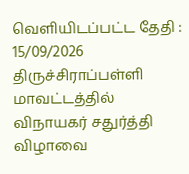வெளியிடப்பட்ட தேதி : 15/09/2026
திருச்சிராப்பள்ளி மாவட்டத்தில் விநாயகர் சதுர்த்தி விழாவை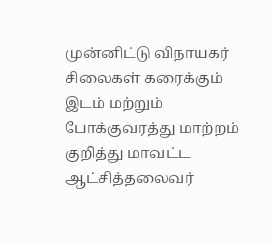முன்னிட்டு விநாயகர் சிலைகள் கரைக்கும் இடம் மற்றும் போக்குவரத்து மாற்றம் குறித்து மாவட்ட ஆட்சித்தலைவர்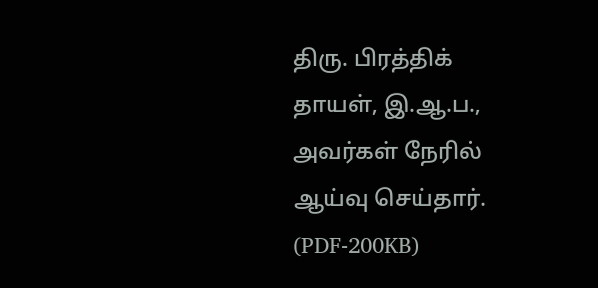திரு. பிரத்திக் தாயள், இ.ஆ.ப., அவர்கள் நேரில் ஆய்வு செய்தார். (PDF-200KB)